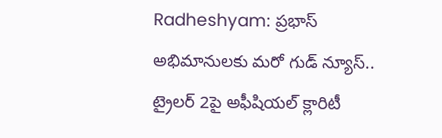Radheshyam: ప్రభాస్ అభిమానులకు మరో గుడ్ న్యూస్.. ట్రైలర్ 2పై అఫీషియల్ క్లారిటీ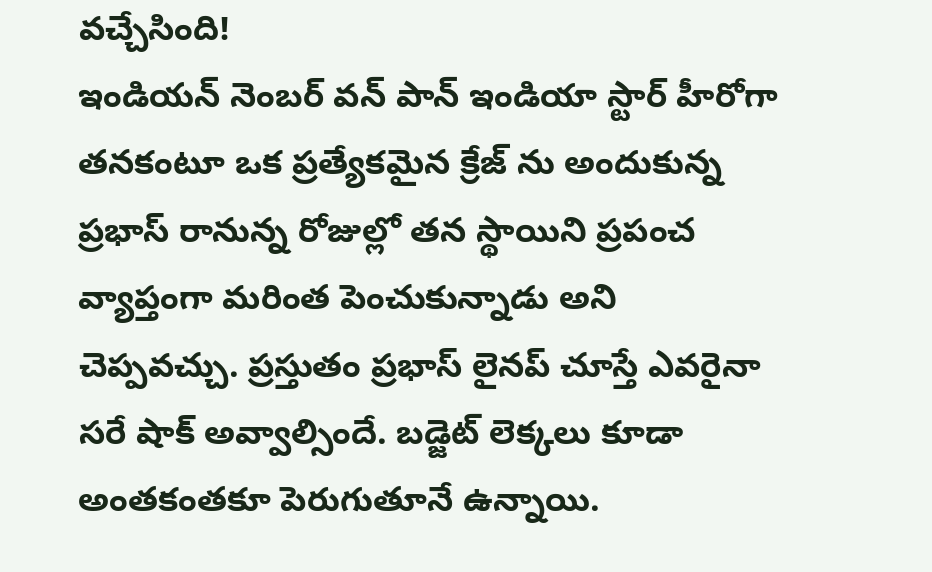వచ్చేసింది!
ఇండియన్ నెంబర్ వన్ పాన్ ఇండియా స్టార్ హీరోగా తనకంటూ ఒక ప్రత్యేకమైన క్రేజ్ ను అందుకున్న ప్రభాస్ రానున్న రోజుల్లో తన స్థాయిని ప్రపంచ వ్యాప్తంగా మరింత పెంచుకున్నాడు అని చెప్పవచ్చు. ప్రస్తుతం ప్రభాస్ లైనప్ చూస్తే ఎవరైనా సరే షాక్ అవ్వాల్సిందే. బడ్జెట్ లెక్కలు కూడా అంతకంతకూ పెరుగుతూనే ఉన్నాయి.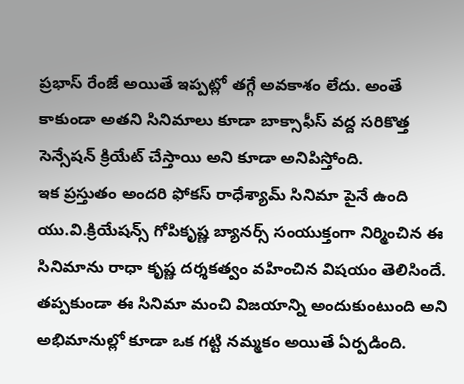ప్రభాస్ రేంజే అయితే ఇప్పట్లో తగ్గే అవకాశం లేదు. అంతే కాకుండా అతని సినిమాలు కూడా బాక్సాఫీస్ వద్ద సరికొత్త సెన్సేషన్ క్రియేట్ చేస్తాయి అని కూడా అనిపిస్తోంది.
ఇక ప్రస్తుతం అందరి ఫోకస్ రాధేశ్యామ్ సినిమా పైనే ఉంది యు.వి.క్రియేషన్స్ గోపికృష్ణ బ్యానర్స్ సంయుక్తంగా నిర్మించిన ఈ సినిమాను రాధా కృష్ణ దర్శకత్వం వహించిన విషయం తెలిసిందే. తప్పకుండా ఈ సినిమా మంచి విజయాన్ని అందుకుంటుంది అని అభిమానుల్లో కూడా ఒక గట్టి నమ్మకం అయితే ఏర్పడింది.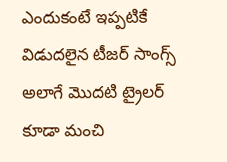ఎందుకంటే ఇప్పటికే విడుదలైన టీజర్ సాంగ్స్ అలాగే మొదటి ట్రైలర్ కూడా మంచి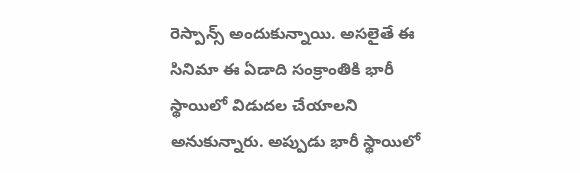రెస్పాన్స్ అందుకున్నాయి. అసలైతే ఈ సినిమా ఈ ఏడాది సంక్రాంతికి భారీ స్థాయిలో విడుదల చేయాలని అనుకున్నారు. అప్పుడు భారీ స్థాయిలో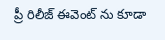ప్రీ రిలీజ్ ఈవెంట్ ను కూడా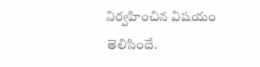నిర్వహించిన విషయం తెలిసిందే.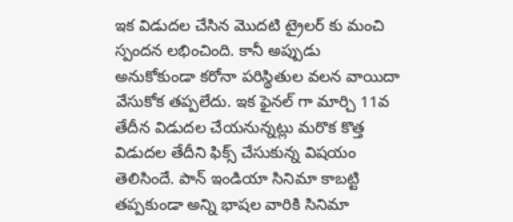ఇక విడుదల చేసిన మొదటి ట్రైలర్ కు మంచి స్పందన లభించింది. కానీ అప్పుడు అనుకోకుండా కరోనా పరిస్థితుల వలన వాయిదా వేసుకోక తప్పలేదు. ఇక ఫైనల్ గా మార్చి 11వ తేదీన విడుదల చేయనున్నట్లు మరొక కొత్త విడుదల తేదీని ఫిక్స్ చేసుకున్న విషయం తెలిసిందే. పాన్ ఇండియా సినిమా కాబట్టి తప్పకుండా అన్ని భాషల వారికి సినిమా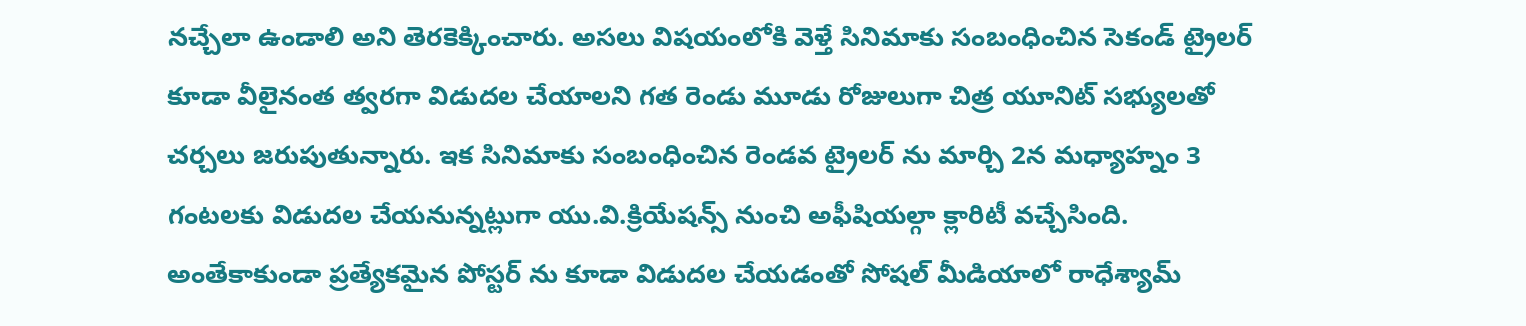నచ్చేలా ఉండాలి అని తెరకెక్కించారు. అసలు విషయంలోకి వెళ్తే సినిమాకు సంబంధించిన సెకండ్ ట్రైలర్ కూడా వీలైనంత త్వరగా విడుదల చేయాలని గత రెండు మూడు రోజులుగా చిత్ర యూనిట్ సభ్యులతో చర్చలు జరుపుతున్నారు. ఇక సినిమాకు సంబంధించిన రెండవ ట్రైలర్ ను మార్చి 2న మధ్యాహ్నం 3 గంటలకు విడుదల చేయనున్నట్లుగా యు.వి.క్రియేషన్స్ నుంచి అఫీషియల్గా క్లారిటీ వచ్చేసింది.
అంతేకాకుండా ప్రత్యేకమైన పోస్టర్ ను కూడా విడుదల చేయడంతో సోషల్ మీడియాలో రాధేశ్యామ్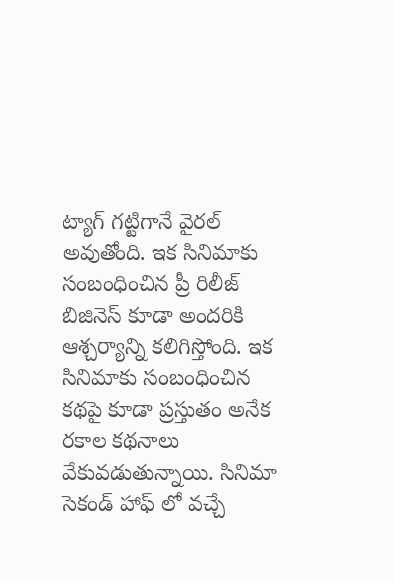ట్యాగ్ గట్టిగానే వైరల్ అవుతోంది. ఇక సినిమాకు సంబంధించిన ప్రీ రిలీజ్ బిజినెస్ కూడా అందరికి ఆశ్చర్యాన్ని కలిగిస్తోంది. ఇక సినిమాకు సంబంధించిన కథపై కూడా ప్రస్తుతం అనేక రకాల కథనాలు వేకువడుతున్నాయి. సినిమా సెకండ్ హాఫ్ లో వచ్చే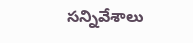సన్నివేశాలు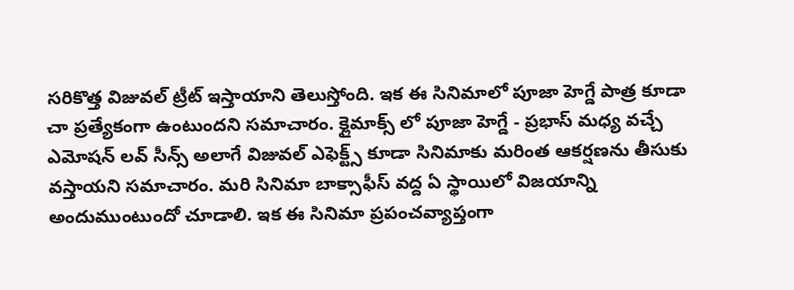సరికొత్త విజువల్ ట్రీట్ ఇస్తాయాని తెలుస్తోంది. ఇక ఈ సినిమాలో పూజా హెగ్డే పాత్ర కూడా చా ప్రత్యేకంగా ఉంటుందని సమాచారం. క్లైమాక్స్ లో పూజా హెగ్డే - ప్రభాస్ మధ్య వచ్చే ఎమోషన్ లవ్ సీన్స్ అలాగే విజువల్ ఎఫెక్ట్స్ కూడా సినిమాకు మరింత ఆకర్షణను తీసుకు వస్తాయని సమాచారం. మరి సినిమా బాక్సాఫీస్ వద్ద ఏ స్థాయిలో విజయాన్ని అందుముంటుందో చూడాలి. ఇక ఈ సినిమా ప్రపంచవ్యాప్తంగా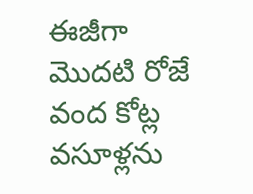ఈజీగా మొదటి రోజే వంద కోట్ల వసూళ్లను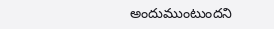అందుముంటుందని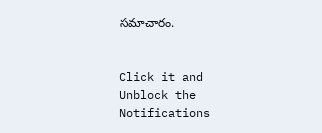సమాచారం.


Click it and Unblock the Notifications